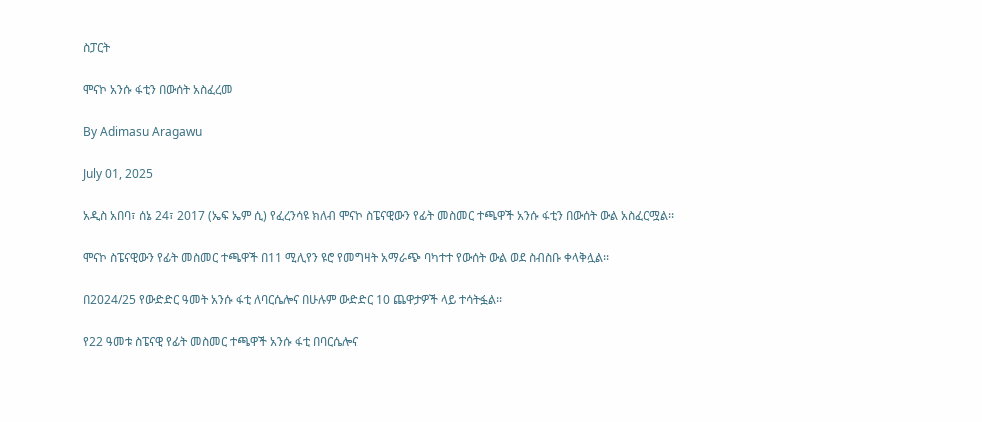ስፓርት

ሞናኮ አንሱ ፋቲን በውሰት አስፈረመ

By Adimasu Aragawu

July 01, 2025

አዲስ አበባ፣ ሰኔ 24፣ 2017 (ኤፍ ኤም ሲ) የፈረንሳዩ ክለብ ሞናኮ ስፔናዊውን የፊት መስመር ተጫዋች አንሱ ፋቲን በውሰት ውል አስፈርሟል፡፡

ሞናኮ ስፔናዊውን የፊት መስመር ተጫዋች በ11 ሚሊየን ዩሮ የመግዛት አማራጭ ባካተተ የውሰት ውል ወደ ስብስቡ ቀላቅሏል፡፡

በ2024/25 የውድድር ዓመት አንሱ ፋቲ ለባርሴሎና በሁሉም ውድድር 10 ጨዋታዎች ላይ ተሳትፏል፡፡

የ22 ዓመቱ ስፔናዊ የፊት መስመር ተጫዋች አንሱ ፋቲ በባርሴሎና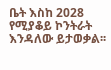ቤት እስከ 2028 የሚያቆይ ኮንትራት እንዳለው ይታወቃል፡፡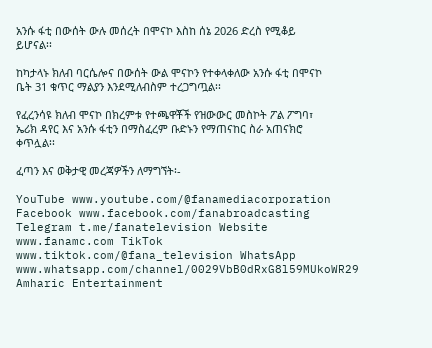አንሱ ፋቲ በውሰት ውሉ መሰረት በሞናኮ እስከ ሰኔ 2026 ድረስ የሚቆይ ይሆናል፡፡

ከካታላኑ ክለብ ባርሴሎና በውሰት ውል ሞናኮን የተቀላቀለው አንሱ ፋቲ በሞናኮ ቤት 31 ቁጥር ማልያን እንደሚለብስም ተረጋግጧል፡፡

የፈረንሳዩ ክለብ ሞናኮ በክረምቱ የተጫዋቾች የዝውውር መስኮት ፖል ፖግባ፣ ኤሪክ ዳየር እና አንሱ ፋቲን በማስፈረም ቡድኑን የማጠናከር ስራ አጠናክሮ ቀጥሏል፡፡

ፈጣን እና ወቅታዊ መረጃዎችን ለማግኘት፡-

YouTube www.youtube.com/@fanamediacorporation Facebook www.facebook.com/fanabroadcasting Telegram t.me/fanatelevision Website www.fanamc.com TikTok www.tiktok.com/@fana_television WhatsApp www.whatsapp.com/channel/0029VbB0dRxG8l59MUkoWR29 Amharic Entertainment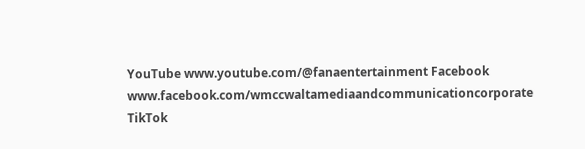YouTube www.youtube.com/@fanaentertainment Facebook www.facebook.com/wmccwaltamediaandcommunicationcorporate TikTok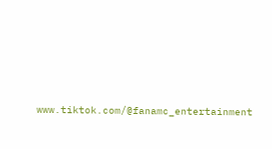www.tiktok.com/@fanamc_entertainment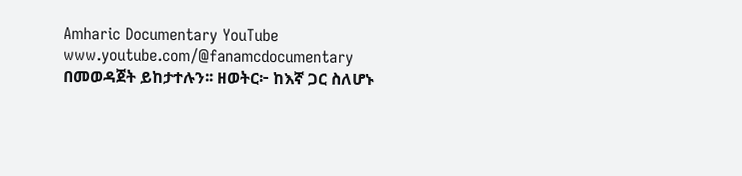Amharic Documentary YouTube www.youtube.com/@fanamcdocumentary በመወዳጀት ይከታተሉን፡፡ ዘወትር፦ ከእኛ ጋር ስለሆኑ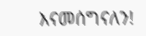እናመሰግናለን!